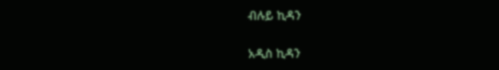ብሉይ ኪዳን

አዲስ ኪዳን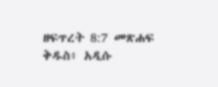ዘፍጥረት 8:7 መጽሐፍ ቅዱስ፥ አዲሱ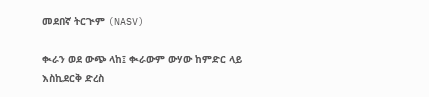መደበኛ ትርጒም (NASV)

ቊራን ወደ ውጭ ላከ፤ ቊራውም ውሃው ከምድር ላይ እስኪደርቅ ድረስ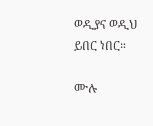ወዲያና ወዲህ ይበር ነበር።

ሙሉ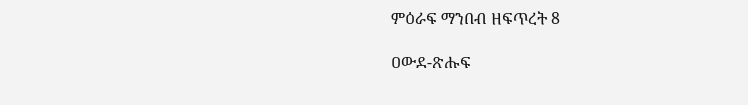ምዕራፍ ማንበብ ዘፍጥረት 8

ዐውደ-ጽሑፍ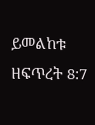ይመልከቱ ዘፍጥረት 8:7